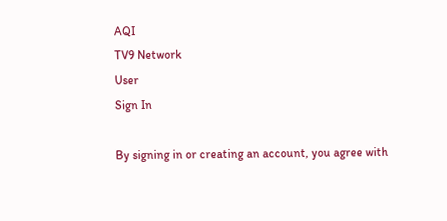AQI
TV9 Network
User
Sign In

By signing in or creating an account, you agree with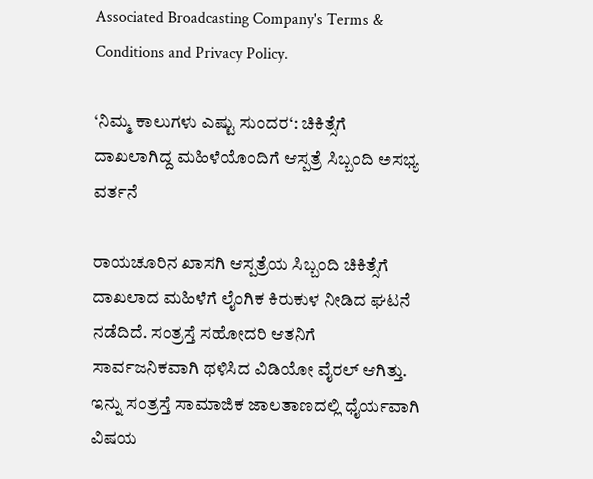Associated Broadcasting Company's Terms & Conditions and Privacy Policy.

‘ನಿಮ್ಮ ಕಾಲುಗಳು ಎಷ್ಟು ಸುಂದರ‘: ಚಿಕಿತ್ಸೆಗೆ ದಾಖಲಾಗಿದ್ದ ಮಹಿಳೆಯೊಂದಿಗೆ ಆಸ್ಪತ್ರೆ ಸಿಬ್ಬಂದಿ ಅಸಭ್ಯ ವರ್ತನೆ

ರಾಯಚೂರಿನ ಖಾಸಗಿ ಆಸ್ಪತ್ರೆಯ ಸಿಬ್ಬಂದಿ ಚಿಕಿತ್ಸೆಗೆ ದಾಖಲಾದ ಮಹಿಳೆಗೆ ಲೈಂಗಿಕ ಕಿರುಕುಳ ನೀಡಿದ ಘಟನೆ ನಡೆದಿದೆ. ಸಂತ್ರಸ್ತೆ ಸಹೋದರಿ ಆತನಿಗೆ ಸಾರ್ವಜನಿಕವಾಗಿ ಥಳಿಸಿದ ವಿಡಿಯೋ ವೈರಲ್ ಆಗಿತ್ತು. ಇನ್ನು ಸಂತ್ರಸ್ತೆ ಸಾಮಾಜಿಕ ಜಾಲತಾಣದಲ್ಲಿ ಧೈರ್ಯವಾಗಿ ವಿಷಯ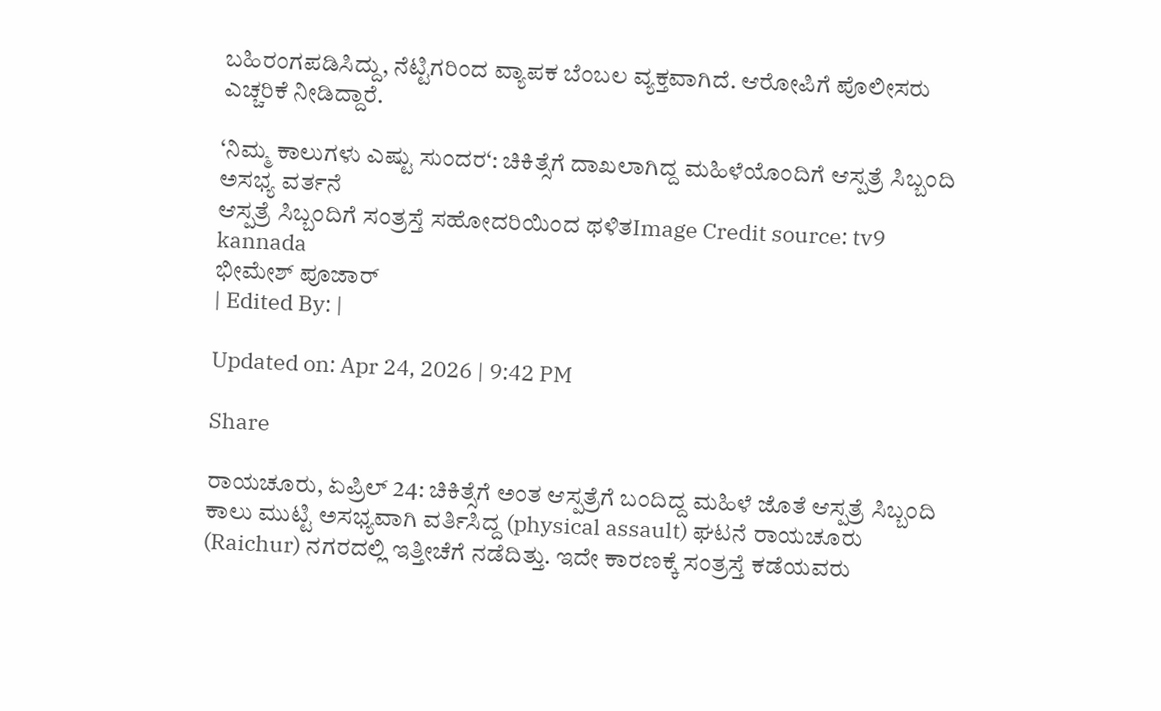ಬಹಿರಂಗಪಡಿಸಿದ್ದು, ನೆಟ್ಟಿಗರಿಂದ ವ್ಯಾಪಕ ಬೆಂಬಲ ವ್ಯಕ್ತವಾಗಿದೆ. ಆರೋಪಿಗೆ ಪೊಲೀಸರು ಎಚ್ಚರಿಕೆ ನೀಡಿದ್ದಾರೆ.

‘ನಿಮ್ಮ ಕಾಲುಗಳು ಎಷ್ಟು ಸುಂದರ‘: ಚಿಕಿತ್ಸೆಗೆ ದಾಖಲಾಗಿದ್ದ ಮಹಿಳೆಯೊಂದಿಗೆ ಆಸ್ಪತ್ರೆ ಸಿಬ್ಬಂದಿ ಅಸಭ್ಯ ವರ್ತನೆ
ಆಸ್ಪತ್ರೆ ಸಿಬ್ಬಂದಿಗೆ ಸಂತ್ರಸ್ತೆ ಸಹೋದರಿಯಿಂದ ಥಳಿತImage Credit source: tv9 kannada
ಭೀಮೇಶ್ ಪೂಜಾರ್
| Edited By: |

Updated on: Apr 24, 2026 | 9:42 PM

Share

ರಾಯಚೂರು, ಏಪ್ರಿಲ್ 24: ಚಿಕಿತ್ಸೆಗೆ ಅಂತ ಆಸ್ಪತ್ರೆಗೆ ಬಂದಿದ್ದ ಮಹಿಳೆ ಜೊತೆ ಆಸ್ಪತ್ರೆ ಸಿಬ್ಬಂದಿ ಕಾಲು ಮುಟ್ಟಿ ಅಸಭ್ಯವಾಗಿ ವರ್ತಿಸಿದ್ದ (physical assault) ಘಟನೆ ರಾಯಚೂರು (Raichur) ನಗರದಲ್ಲಿ ಇತ್ತೀಚೆಗೆ ನಡೆದಿತ್ತು. ಇದೇ ಕಾರಣಕ್ಕೆ ಸಂತ್ರಸ್ತೆ ಕಡೆಯವರು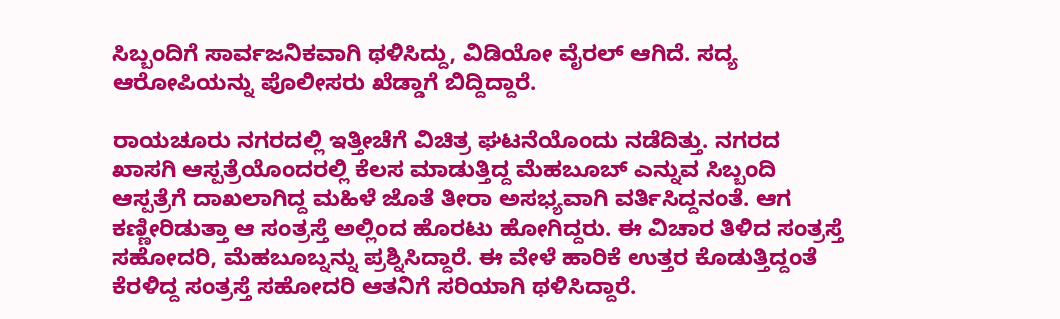ಸಿಬ್ಬಂದಿಗೆ ಸಾರ್ವಜನಿಕವಾಗಿ ಥಳಿಸಿದ್ದು, ವಿಡಿಯೋ ವೈರಲ್ ಆಗಿದೆ. ಸದ್ಯ ಆರೋಪಿಯನ್ನು ಪೊಲೀಸರು ಖೆಡ್ಡಾಗೆ ಬಿದ್ದಿದ್ದಾರೆ.

ರಾಯಚೂರು ನಗರದಲ್ಲಿ ಇತ್ತೀಚೆಗೆ ವಿಚಿತ್ರ ಘಟನೆಯೊಂದು ನಡೆದಿತ್ತು. ನಗರದ ಖಾಸಗಿ ಆಸ್ಪತ್ರೆಯೊಂದರಲ್ಲಿ ಕೆಲಸ ಮಾಡುತ್ತಿದ್ದ ಮೆಹಬೂಬ್ ಎನ್ನುವ ಸಿಬ್ಬಂದಿ ಆಸ್ಪತ್ರೆಗೆ ದಾಖಲಾಗಿದ್ದ ಮಹಿಳೆ ಜೊತೆ ತೀರಾ ಅಸಭ್ಯವಾಗಿ ವರ್ತಿಸಿದ್ದನಂತೆ. ಆಗ ಕಣ್ಣೀರಿಡುತ್ತಾ ಆ ಸಂತ್ರಸ್ತೆ ಅಲ್ಲಿಂದ ಹೊರಟು ಹೋಗಿದ್ದರು. ಈ ವಿಚಾರ ತಿಳಿದ ಸಂತ್ರಸ್ತೆ ಸಹೋದರಿ, ಮೆಹಬೂಬ್ನನ್ನು ಪ್ರಶ್ನಿಸಿದ್ದಾರೆ. ಈ ವೇಳೆ ಹಾರಿಕೆ ಉತ್ತರ ಕೊಡುತ್ತಿದ್ದಂತೆ ಕೆರಳಿದ್ದ ಸಂತ್ರಸ್ತೆ ಸಹೋದರಿ ಆತನಿಗೆ ಸರಿಯಾಗಿ ಥಳಿಸಿದ್ದಾರೆ.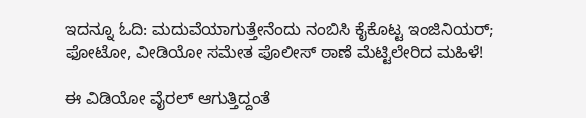ಇದನ್ನೂ ಓದಿ: ಮದುವೆಯಾಗುತ್ತೇನೆಂದು ನಂಬಿಸಿ ಕೈಕೊಟ್ಟ ಇಂಜಿನಿಯರ್; ಫೋಟೋ, ವೀಡಿಯೋ ಸಮೇತ ಪೊಲೀಸ್ ಠಾಣೆ ಮೆಟ್ಟಿಲೇರಿದ ಮಹಿಳೆ!

ಈ ವಿಡಿಯೋ ವೈರಲ್ ಆಗುತ್ತಿದ್ದಂತೆ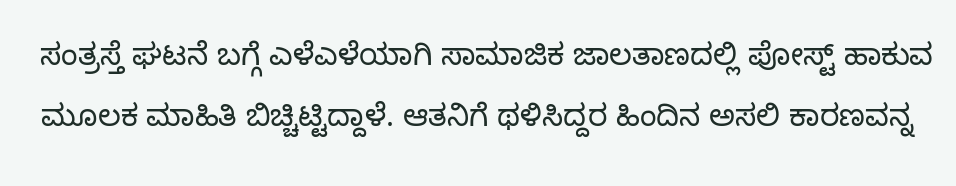ಸಂತ್ರಸ್ತೆ ಘಟನೆ ಬಗ್ಗೆ ಎಳೆಎಳೆಯಾಗಿ ಸಾಮಾಜಿಕ ಜಾಲತಾಣದಲ್ಲಿ ಪೋಸ್ಟ್ ಹಾಕುವ ಮೂಲಕ ಮಾಹಿತಿ ಬಿಚ್ಚಿಟ್ಟಿದ್ದಾಳೆ. ಆತನಿಗೆ ಥಳಿಸಿದ್ದರ ಹಿಂದಿನ ಅಸಲಿ ಕಾರಣವನ್ನ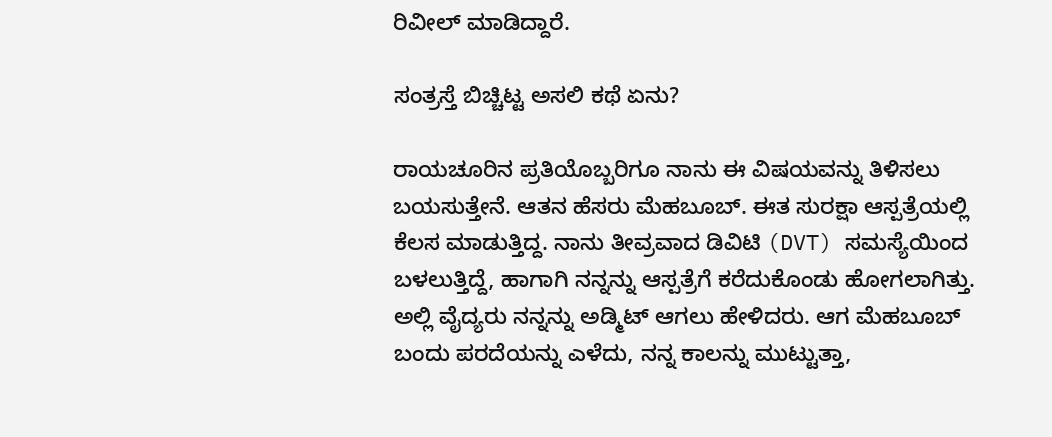ರಿವೀಲ್ ಮಾಡಿದ್ದಾರೆ.

ಸಂತ್ರಸ್ತೆ ಬಿಚ್ಚಿಟ್ಟ ಅಸಲಿ ಕಥೆ ಏನು?

ರಾಯಚೂರಿನ ಪ್ರತಿಯೊಬ್ಬರಿಗೂ ನಾನು ಈ ವಿಷಯವನ್ನು ತಿಳಿಸಲು ಬಯಸುತ್ತೇನೆ. ಆತನ ಹೆಸರು ಮೆಹಬೂಬ್. ಈತ ಸುರಕ್ಷಾ ಆಸ್ಪತ್ರೆಯಲ್ಲಿ ಕೆಲಸ ಮಾಡುತ್ತಿದ್ದ. ನಾನು ತೀವ್ರವಾದ ಡಿವಿಟಿ (DVT) ಸಮಸ್ಯೆಯಿಂದ ಬಳಲುತ್ತಿದ್ದೆ, ಹಾಗಾಗಿ ನನ್ನನ್ನು ಆಸ್ಪತ್ರೆಗೆ ಕರೆದುಕೊಂಡು ಹೋಗಲಾಗಿತ್ತು. ಅಲ್ಲಿ ವೈದ್ಯರು ನನ್ನನ್ನು ಅಡ್ಮಿಟ್ ಆಗಲು ಹೇಳಿದರು. ಆಗ ಮೆಹಬೂಬ್ ಬಂದು ಪರದೆಯನ್ನು ಎಳೆದು, ನನ್ನ ಕಾಲನ್ನು ಮುಟ್ಟುತ್ತಾ,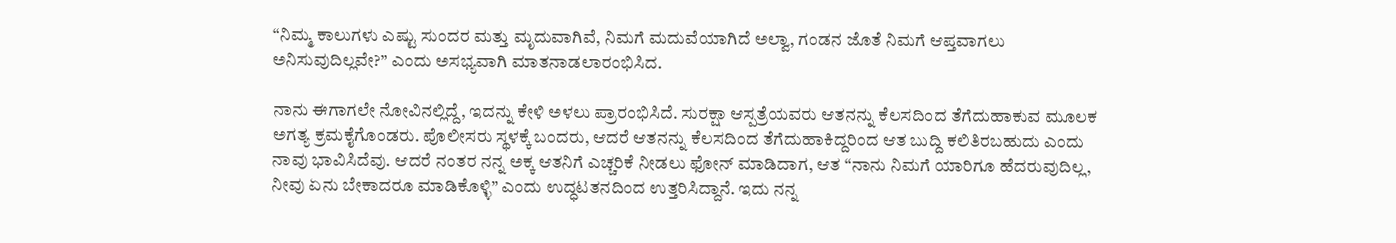“ನಿಮ್ಮ ಕಾಲುಗಳು ಎಷ್ಟು ಸುಂದರ ಮತ್ತು ಮೃದುವಾಗಿವೆ, ನಿಮಗೆ ಮದುವೆಯಾಗಿದೆ ಅಲ್ವಾ, ಗಂಡನ ಜೊತೆ ನಿಮಗೆ ಆಪ್ತವಾಗಲು ಅನಿಸುವುದಿಲ್ಲವೇ?” ಎಂದು ಅಸಭ್ಯವಾಗಿ ಮಾತನಾಡಲಾರಂಭಿಸಿದ.

ನಾನು ಈಗಾಗಲೇ ನೋವಿನಲ್ಲಿದ್ದೆ, ಇದನ್ನು ಕೇಳಿ ಅಳಲು ಪ್ರಾರಂಭಿಸಿದೆ. ಸುರಕ್ಷಾ ಆಸ್ಪತ್ರೆಯವರು ಆತನನ್ನು ಕೆಲಸದಿಂದ ತೆಗೆದುಹಾಕುವ ಮೂಲಕ ಅಗತ್ಯ ಕ್ರಮಕೈಗೊಂಡರು. ಪೊಲೀಸರು ಸ್ಥಳಕ್ಕೆ ಬಂದರು, ಆದರೆ ಆತನನ್ನು ಕೆಲಸದಿಂದ ತೆಗೆದುಹಾಕಿದ್ದರಿಂದ ಆತ ಬುದ್ದಿ ಕಲಿತಿರಬಹುದು ಎಂದು ನಾವು ಭಾವಿಸಿದೆವು. ಆದರೆ ನಂತರ ನನ್ನ ಅಕ್ಕ ಆತನಿಗೆ ಎಚ್ಚರಿಕೆ ನೀಡಲು ಫೋನ್ ಮಾಡಿದಾಗ, ಆತ “ನಾನು ನಿಮಗೆ ಯಾರಿಗೂ ಹೆದರುವುದಿಲ್ಲ, ನೀವು ಏನು ಬೇಕಾದರೂ ಮಾಡಿಕೊಳ್ಳಿ” ಎಂದು ಉದ್ಧಟತನದಿಂದ ಉತ್ತರಿಸಿದ್ದಾನೆ. ಇದು ನನ್ನ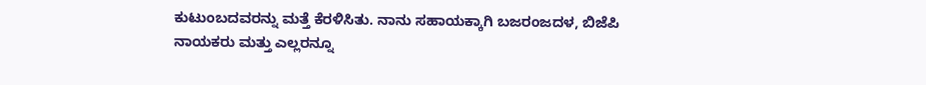ಕುಟುಂಬದವರನ್ನು ಮತ್ತೆ ಕೆರಳಿಸಿತು. ನಾನು ಸಹಾಯಕ್ಕಾಗಿ ಬಜರಂಜದಳ, ಬಿಜೆಪಿ ನಾಯಕರು ಮತ್ತು ಎಲ್ಲರನ್ನೂ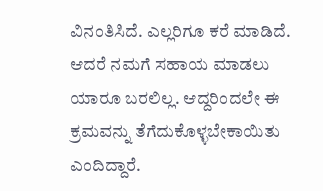ವಿನಂತಿಸಿದೆ. ಎಲ್ಲರಿಗೂ ಕರೆ ಮಾಡಿದೆ. ಆದರೆ ನಮಗೆ ಸಹಾಯ ಮಾಡಲು ಯಾರೂ ಬರಲಿಲ್ಲ. ಆದ್ದರಿಂದಲೇ ಈ ಕ್ರಮವನ್ನು ತೆಗೆದುಕೊಳ್ಳಬೇಕಾಯಿತು ಎಂದಿದ್ದಾರೆ.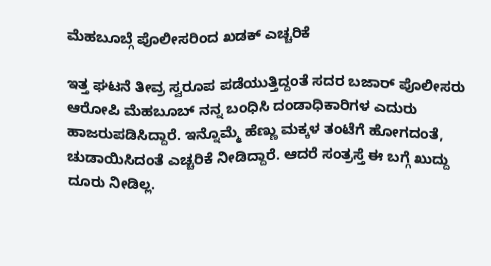ಮೆಹಬೂಬ್ಗೆ ಪೊಲೀಸರಿಂದ ಖಡಕ್ ಎಚ್ಚರಿಕೆ

ಇತ್ತ ಘಟನೆ ತೀವ್ರ ಸ್ವರೂಪ ಪಡೆಯುತ್ತಿದ್ದಂತೆ ಸದರ ಬಜಾರ್ ಪೊಲೀಸರು ಆರೋಪಿ ಮೆಹಬೂಬ್ ನನ್ನ ಬಂಧಿಸಿ ದಂಡಾಧಿಕಾರಿಗಳ ಎದುರು ಹಾಜರುಪಡಿಸಿದ್ದಾರೆ. ಇನ್ನೊಮ್ಮೆ ಹೆಣ್ಣು ಮಕ್ಕಳ ತಂಟೆಗೆ ಹೋಗದಂತೆ, ಚುಡಾಯಿಸಿದಂತೆ ಎಚ್ಚರಿಕೆ ನೀಡಿದ್ದಾರೆ. ಆದರೆ ಸಂತ್ರಸ್ತೆ ಈ ಬಗ್ಗೆ ಖುದ್ದು ದೂರು ನೀಡಿಲ್ಲ.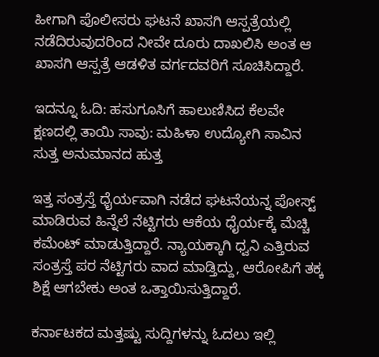ಹೀಗಾಗಿ ಪೊಲೀಸರು ಘಟನೆ ಖಾಸಗಿ ಆಸ್ಪತ್ರೆಯಲ್ಲಿ ನಡೆದಿರುವುದರಿಂದ ನೀವೇ ದೂರು ದಾಖಲಿಸಿ ಅಂತ ಆ ಖಾಸಗಿ ಆಸ್ಪತ್ರೆ ಆಡಳಿತ ವರ್ಗದವರಿಗೆ ಸೂಚಿಸಿದ್ದಾರೆ.

ಇದನ್ನೂ ಓದಿ: ಹಸುಗೂಸಿಗೆ ಹಾಲುಣಿಸಿದ ಕೆಲವೇ ಕ್ಷಣದಲ್ಲಿ ತಾಯಿ ಸಾವು: ಮಹಿಳಾ ಉದ್ಯೋಗಿ ಸಾವಿನ ಸುತ್ತ ಅನುಮಾನದ ಹುತ್ತ

ಇತ್ತ ಸಂತ್ರಸ್ತೆ ಧೈರ್ಯವಾಗಿ ನಡೆದ ಘಟನೆಯನ್ನ ಪೋಸ್ಟ್ ಮಾಡಿರುವ ಹಿನ್ನೆಲೆ ನೆಟ್ಟಿಗರು ಆಕೆಯ ಧೈರ್ಯಕ್ಕೆ ಮೆಚ್ಚಿ ಕಮೆಂಟ್ ಮಾಡುತ್ತಿದ್ದಾರೆ. ನ್ಯಾಯಕ್ಕಾಗಿ ಧ್ವನಿ ಎತ್ತಿರುವ ಸಂತ್ರಸ್ತೆ ಪರ ನೆಟ್ಟಿಗರು ವಾದ ಮಾಡ್ತಿದ್ದು, ಆರೋಪಿಗೆ ತಕ್ಕ ಶಿಕ್ಷೆ ಆಗಬೇಕು ಅಂತ ಒತ್ತಾಯಿಸುತ್ತಿದ್ದಾರೆ.

ಕರ್ನಾಟಕದ ಮತ್ತಷ್ಟು ಸುದ್ದಿಗಳನ್ನು ಓದಲು ಇಲ್ಲಿ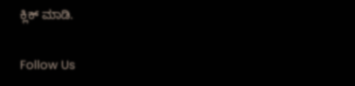ಕ್ಲಿಕ್ ಮಾಡಿ.

Follow Us